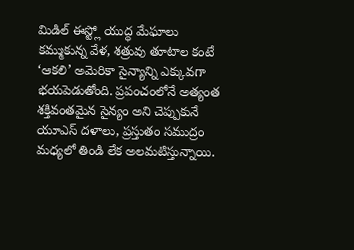మిడిల్ ఈస్ట్లో యుద్ధ మేఘాలు కమ్ముకున్న వేళ, శత్రువు తూటాల కంటే ‘ఆకలి’ అమెరికా సైన్యాన్ని ఎక్కువగా భయపెడుతోంది. ప్రపంచంలోనే అత్యంత శక్తివంతమైన సైన్యం అని చెప్పుకునే యూఎస్ దళాలు, ప్రస్తుతం సముద్రం మధ్యలో తిండి లేక అలమటిస్తున్నాయి.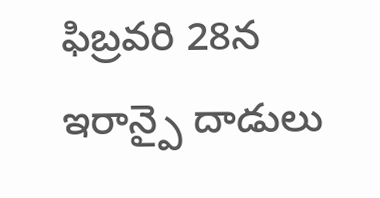ఫిబ్రవరి 28న ఇరాన్పై దాడులు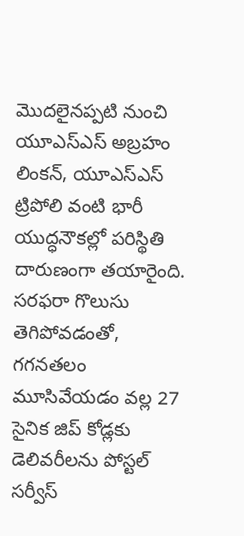మొదలైనప్పటి నుంచి యూఎస్ఎస్ అబ్రహం లింకన్, యూఎస్ఎస్ ట్రిపోలి వంటి భారీ యుద్ధనౌకల్లో పరిస్థితి దారుణంగా తయారైంది. సరఫరా గొలుసు తెగిపోవడంతో, గగనతలం మూసివేయడం వల్ల 27 సైనిక జిప్ కోడ్లకు డెలివరీలను పోస్టల్ సర్వీస్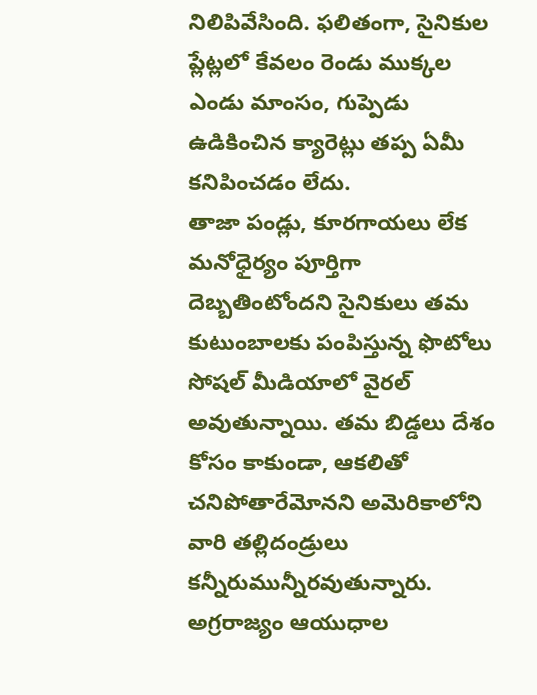నిలిపివేసింది. ఫలితంగా, సైనికుల ప్లేట్లలో కేవలం రెండు ముక్కల ఎండు మాంసం, గుప్పెడు ఉడికించిన క్యారెట్లు తప్ప ఏమీ కనిపించడం లేదు.
తాజా పండ్లు, కూరగాయలు లేక మనోధైర్యం పూర్తిగా దెబ్బతింటోందని సైనికులు తమ కుటుంబాలకు పంపిస్తున్న ఫొటోలు సోషల్ మీడియాలో వైరల్ అవుతున్నాయి. తమ బిడ్డలు దేశం కోసం కాకుండా, ఆకలితో చనిపోతారేమోనని అమెరికాలోని వారి తల్లిదండ్రులు కన్నీరుమున్నీరవుతున్నారు. అగ్రరాజ్యం ఆయుధాల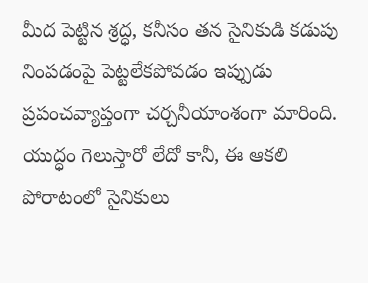మీద పెట్టిన శ్రద్ధ, కనీసం తన సైనికుడి కడుపు నింపడంపై పెట్టలేకపోవడం ఇప్పుడు ప్రపంచవ్యాప్తంగా చర్చనీయాంశంగా మారింది. యుద్ధం గెలుస్తారో లేదో కానీ, ఈ ఆకలి పోరాటంలో సైనికులు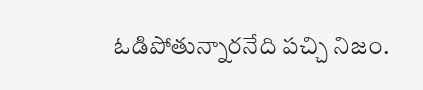ఓడిపోతున్నారనేది పచ్చి నిజం.